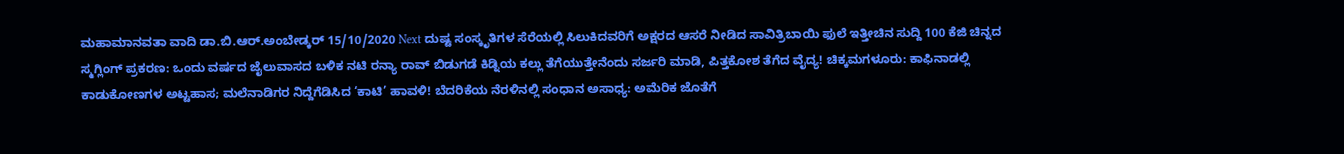ಮಹಾಮಾನವತಾ ವಾದಿ ಡಾ.ಬಿ.ಆರ್.ಅಂಬೇಡ್ಕರ್ 15/10/2020 Next ದುಷ್ಟ ಸಂಸ್ಕೃತಿಗಳ ಸೆರೆಯಲ್ಲಿ ಸಿಲುಕಿದವರಿಗೆ ಅಕ್ಷರದ ಆಸರೆ ನೀಡಿದ ಸಾವಿತ್ರಿಬಾಯಿ ಫುಲೆ ಇತ್ತೀಚಿನ ಸುದ್ದಿ 100 ಕೆಜಿ ಚಿನ್ನದ ಸ್ಮಗ್ಲಿಂಗ್ ಪ್ರಕರಣ: ಒಂದು ವರ್ಷದ ಜೈಲುವಾಸದ ಬಳಿಕ ನಟಿ ರನ್ಯಾ ರಾವ್ ಬಿಡುಗಡೆ ಕಿಡ್ನಿಯ ಕಲ್ಲು ತೆಗೆಯುತ್ತೇನೆಂದು ಸರ್ಜರಿ ಮಾಡಿ, ಪಿತ್ತಕೋಶ ತೆಗೆದ ವೈದ್ಯ! ಚಿಕ್ಕಮಗಳೂರು: ಕಾಫಿನಾಡಲ್ಲಿ ಕಾಡುಕೋಣಗಳ ಅಟ್ಟಹಾಸ; ಮಲೆನಾಡಿಗರ ನಿದ್ದೆಗೆಡಿಸಿದ ‘ಕಾಟಿ’ ಹಾವಳಿ! ಬೆದರಿಕೆಯ ನೆರಳಿನಲ್ಲಿ ಸಂಧಾನ ಅಸಾಧ್ಯ: ಅಮೆರಿಕ ಜೊತೆಗೆ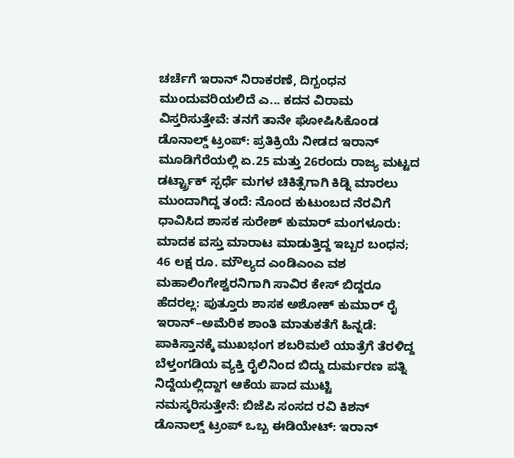ಚರ್ಚೆಗೆ ಇರಾನ್ ನಿರಾಕರಣೆ, ದಿಗ್ಬಂಧನ ಮುಂದುವರಿಯಲಿದೆ ಎ... ಕದನ ವಿರಾಮ ವಿಸ್ತರಿಸುತ್ತೇವೆ: ತನಗೆ ತಾನೇ ಘೋಷಿಸಿಕೊಂಡ ಡೊನಾಲ್ಡ್ ಟ್ರಂಪ್: ಪ್ರತಿಕ್ರಿಯೆ ನೀಡದ ಇರಾನ್ ಮೂಡಿಗೆರೆಯಲ್ಲಿ ಏ.25 ಮತ್ತು 26ರಂದು ರಾಜ್ಯ ಮಟ್ಟದ ಡರ್ಟ್ಟ್ರಾಕ್ ಸ್ಪರ್ಧೆ ಮಗಳ ಚಿಕಿತ್ಸೆಗಾಗಿ ಕಿಡ್ನಿ ಮಾರಲು ಮುಂದಾಗಿದ್ದ ತಂದೆ: ನೊಂದ ಕುಟುಂಬದ ನೆರವಿಗೆ ಧಾವಿಸಿದ ಶಾಸಕ ಸುರೇಶ್ ಕುಮಾರ್ ಮಂಗಳೂರು: ಮಾದಕ ವಸ್ತು ಮಾರಾಟ ಮಾಡುತ್ತಿದ್ದ ಇಬ್ಬರ ಬಂಧನ; 46 ಲಕ್ಷ ರೂ. ಮೌಲ್ಯದ ಎಂಡಿಎಂಎ ವಶ ಮಹಾಲಿಂಗೇಶ್ವರನಿಗಾಗಿ ಸಾವಿರ ಕೇಸ್ ಬಿದ್ದರೂ ಹೆದರಲ್ಲ: ಪುತ್ತೂರು ಶಾಸಕ ಅಶೋಕ್ ಕುಮಾರ್ ರೈ ಇರಾನ್–ಅಮೆರಿಕ ಶಾಂತಿ ಮಾತುಕತೆಗೆ ಹಿನ್ನಡೆ: ಪಾಕಿಸ್ತಾನಕ್ಕೆ ಮುಖಭಂಗ ಶಬರಿಮಲೆ ಯಾತ್ರೆಗೆ ತೆರಳಿದ್ದ ಬೆಳ್ತಂಗಡಿಯ ವ್ಯಕ್ತಿ ರೈಲಿನಿಂದ ಬಿದ್ದು ದುರ್ಮರಣ ಪತ್ನಿ ನಿದ್ದೆಯಲ್ಲಿದ್ದಾಗ ಆಕೆಯ ಪಾದ ಮುಟ್ಟಿ ನಮಸ್ಕರಿಸುತ್ತೇನೆ: ಬಿಜೆಪಿ ಸಂಸದ ರವಿ ಕಿಶನ್ ಡೊನಾಲ್ಡ್ ಟ್ರಂಪ್ ಒಬ್ಬ ಈಡಿಯೇಟ್: ಇರಾನ್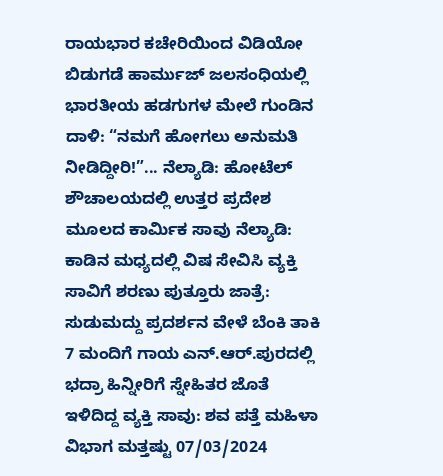ರಾಯಭಾರ ಕಚೇರಿಯಿಂದ ವಿಡಿಯೋ ಬಿಡುಗಡೆ ಹಾರ್ಮುಜ್ ಜಲಸಂಧಿಯಲ್ಲಿ ಭಾರತೀಯ ಹಡಗುಗಳ ಮೇಲೆ ಗುಂಡಿನ ದಾಳಿ: “ನಮಗೆ ಹೋಗಲು ಅನುಮತಿ ನೀಡಿದ್ದೀರಿ!”... ನೆಲ್ಯಾಡಿ: ಹೋಟೆಲ್ ಶೌಚಾಲಯದಲ್ಲಿ ಉತ್ತರ ಪ್ರದೇಶ ಮೂಲದ ಕಾರ್ಮಿಕ ಸಾವು ನೆಲ್ಯಾಡಿ: ಕಾಡಿನ ಮಧ್ಯದಲ್ಲಿ ವಿಷ ಸೇವಿಸಿ ವ್ಯಕ್ತಿ ಸಾವಿಗೆ ಶರಣು ಪುತ್ತೂರು ಜಾತ್ರೆ: ಸುಡುಮದ್ದು ಪ್ರದರ್ಶನ ವೇಳೆ ಬೆಂಕಿ ತಾಕಿ 7 ಮಂದಿಗೆ ಗಾಯ ಎನ್.ಆರ್.ಪುರದಲ್ಲಿ ಭದ್ರಾ ಹಿನ್ನೀರಿಗೆ ಸ್ನೇಹಿತರ ಜೊತೆ ಇಳಿದಿದ್ದ ವ್ಯಕ್ತಿ ಸಾವು: ಶವ ಪತ್ತೆ ಮಹಿಳಾ ವಿಭಾಗ ಮತ್ತಷ್ಟು 07/03/2024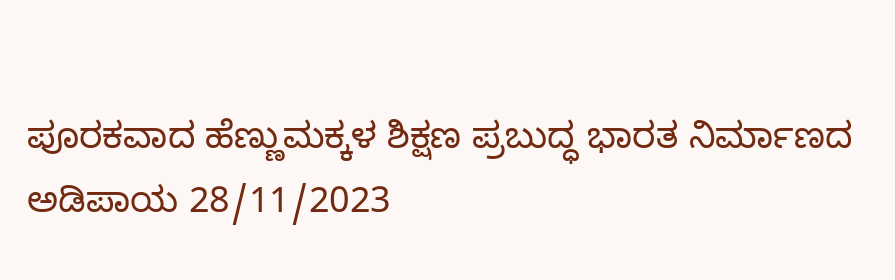ಪೂರಕವಾದ ಹೆಣ್ಣುಮಕ್ಕಳ ಶಿಕ್ಷಣ ಪ್ರಬುದ್ಧ ಭಾರತ ನಿರ್ಮಾಣದ ಅಡಿಪಾಯ 28/11/2023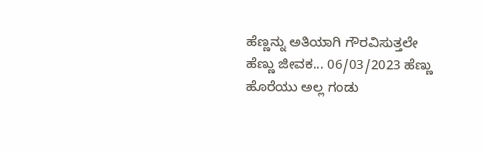ಹೆಣ್ಣನ್ನು ಅತಿಯಾಗಿ ಗೌರವಿಸುತ್ತಲೇ ಹೆಣ್ಣು ಜೀವಕ... 06/03/2023 ಹೆಣ್ಣು ಹೊರೆಯು ಅಲ್ಲ ಗಂಡು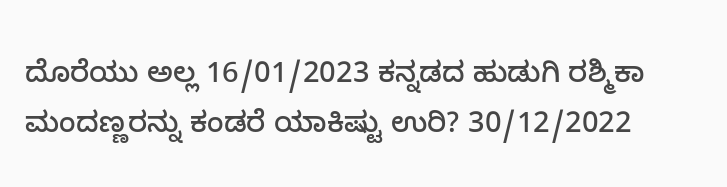ದೊರೆಯು ಅಲ್ಲ 16/01/2023 ಕನ್ನಡದ ಹುಡುಗಿ ರಶ್ಮಿಕಾ ಮಂದಣ್ಣರನ್ನು ಕಂಡರೆ ಯಾಕಿಷ್ಟು ಉರಿ? 30/12/2022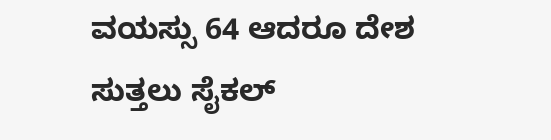ವಯಸ್ಸು 64 ಆದರೂ ದೇಶ ಸುತ್ತಲು ಸೈಕಲ್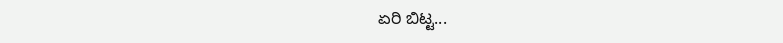ಏರಿ ಬಿಟ್ಟ...